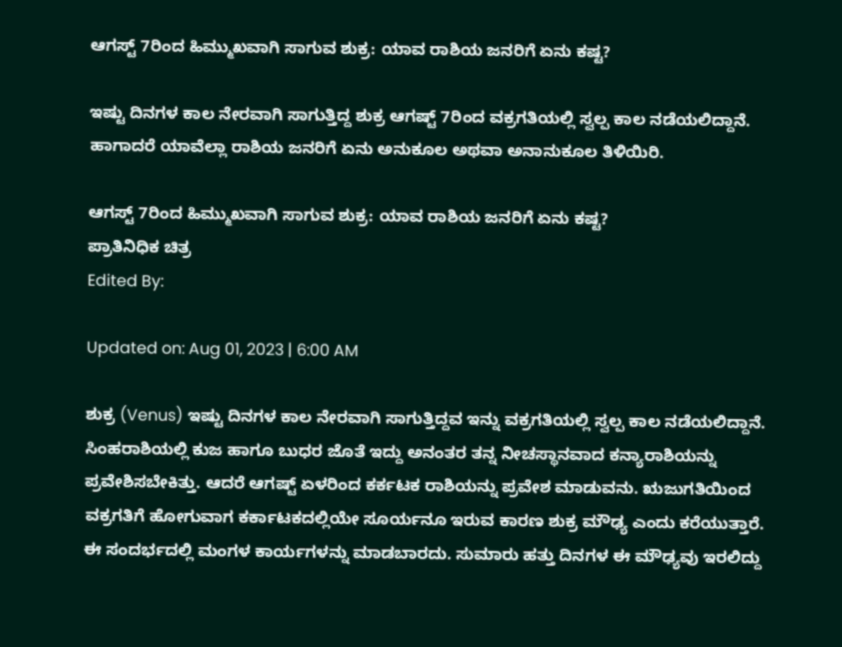ಆಗಸ್ಟ್ 7ರಿಂದ ಹಿಮ್ಮುಖವಾಗಿ ಸಾಗುವ ಶುಕ್ರ: ಯಾವ ರಾಶಿಯ ಜನರಿಗೆ ಏನು ಕಷ್ಟ?

ಇಷ್ಟು ದಿನಗಳ ಕಾಲ ನೇರವಾಗಿ ಸಾಗುತ್ತಿದ್ದ ಶುಕ್ರ ಆಗಷ್ಟ್ 7ರಿಂದ ವಕ್ರಗತಿಯಲ್ಲಿ ಸ್ವಲ್ಪ ಕಾಲ ನಡೆಯಲಿದ್ದಾನೆ. ಹಾಗಾದರೆ ಯಾವೆಲ್ಲಾ ರಾಶಿಯ ಜನರಿಗೆ ಏನು ಅನುಕೂಲ ಅಥವಾ ಅನಾನುಕೂಲ ತಿಳಿಯಿರಿ.

ಆಗಸ್ಟ್ 7ರಿಂದ ಹಿಮ್ಮುಖವಾಗಿ ಸಾಗುವ ಶುಕ್ರ: ಯಾವ ರಾಶಿಯ ಜನರಿಗೆ ಏನು ಕಷ್ಟ?
ಪ್ರಾತಿನಿಧಿಕ ಚಿತ್ರ
Edited By:

Updated on: Aug 01, 2023 | 6:00 AM

ಶುಕ್ರ (Venus) ಇಷ್ಟು ದಿನಗಳ ಕಾಲ ನೇರವಾಗಿ ಸಾಗುತ್ತಿದ್ದವ ಇನ್ನು ವಕ್ರಗತಿಯಲ್ಲಿ ಸ್ವಲ್ಪ ಕಾಲ ನಡೆಯಲಿದ್ದಾನೆ. ಸಿಂಹರಾಶಿಯಲ್ಲಿ ಕುಜ ಹಾಗೂ ಬುಧರ ಜೊತೆ ಇದ್ದು ಅನಂತರ ತನ್ನ ನೀಚಸ್ಥಾನವಾದ ಕನ್ಯಾರಾಶಿಯನ್ನು ಪ್ರವೇಶಿಸಬೇಕಿತ್ತು. ಆದರೆ ಆಗಷ್ಟ್ ಏಳರಿಂದ ಕರ್ಕಟಕ ರಾಶಿಯನ್ನು ಪ್ರವೇಶ ಮಾಡುವನು. ಋಜುಗತಿಯಿಂದ ವಕ್ರಗತಿಗೆ ಹೋಗುವಾಗ ಕರ್ಕಾಟಕದಲ್ಲಿಯೇ ಸೂರ್ಯನೂ ಇರುವ ಕಾರಣ ಶುಕ್ರ ಮೌಢ್ಯ ಎಂದು ಕರೆಯುತ್ತಾರೆ. ಈ ಸಂದರ್ಭದಲ್ಲಿ ಮಂಗಳ ಕಾರ್ಯಗಳನ್ನು ಮಾಡಬಾರದು. ಸುಮಾರು ಹತ್ತು ದಿನಗಳ ಈ ಮೌಢ್ಯವು ಇರಲಿದ್ದು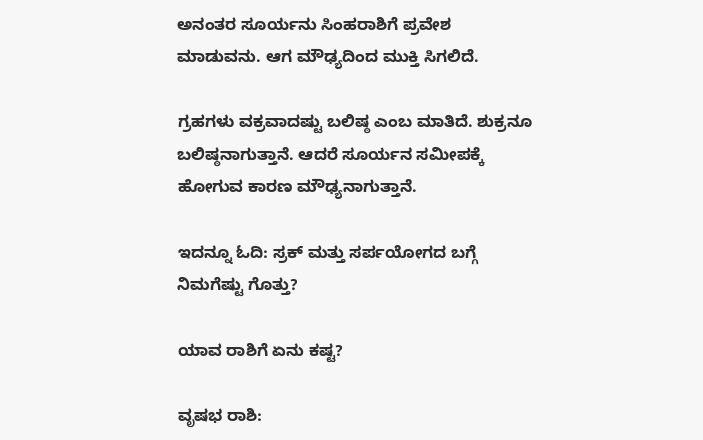ಅನಂತರ ಸೂರ್ಯನು ಸಿಂಹರಾಶಿಗೆ ಪ್ರವೇಶ ಮಾಡುವನು. ಆಗ ಮೌಢ್ಯದಿಂದ ಮುಕ್ತಿ ಸಿಗಲಿದೆ.

ಗ್ರಹಗಳು ವಕ್ರವಾದಷ್ಟು ಬಲಿಷ್ಠ ಎಂಬ ಮಾತಿದೆ. ಶುಕ್ರನೂ ಬಲಿಷ್ಠನಾಗುತ್ತಾನೆ. ಆದರೆ ಸೂರ್ಯನ‌ ಸಮೀಪಕ್ಕೆ ಹೋಗುವ ಕಾರಣ ಮೌಢ್ಯನಾಗುತ್ತಾನೆ.

ಇದನ್ನೂ ಓದಿ: ಸ್ರಕ್ ಮತ್ತು ಸರ್ಪಯೋಗದ ಬಗ್ಗೆ ನಿಮಗೆಷ್ಟು ಗೊತ್ತು?

ಯಾವ ರಾಶಿಗೆ ಏನು ಕಷ್ಟ?

ವೃಷಭ ರಾಶಿ: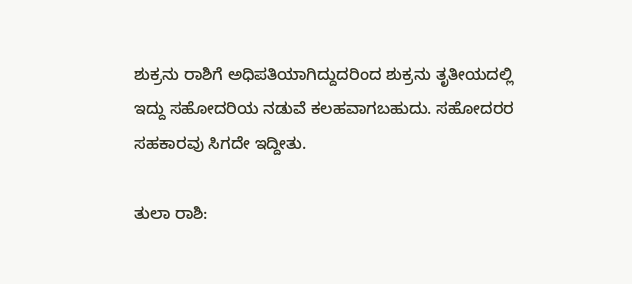ಶುಕ್ರನು ರಾಶಿಗೆ ಅಧಿಪತಿಯಾಗಿದ್ದುದರಿಂದ ಶುಕ್ರನು ತೃತೀಯದಲ್ಲಿ ಇದ್ದು ಸಹೋದರಿಯ ನಡುವೆ ಕಲಹವಾಗಬಹುದು. ಸಹೋದರರ ಸಹಕಾರವು ಸಿಗದೇ ಇದ್ದೀತು.

ತುಲಾ ರಾಶಿ: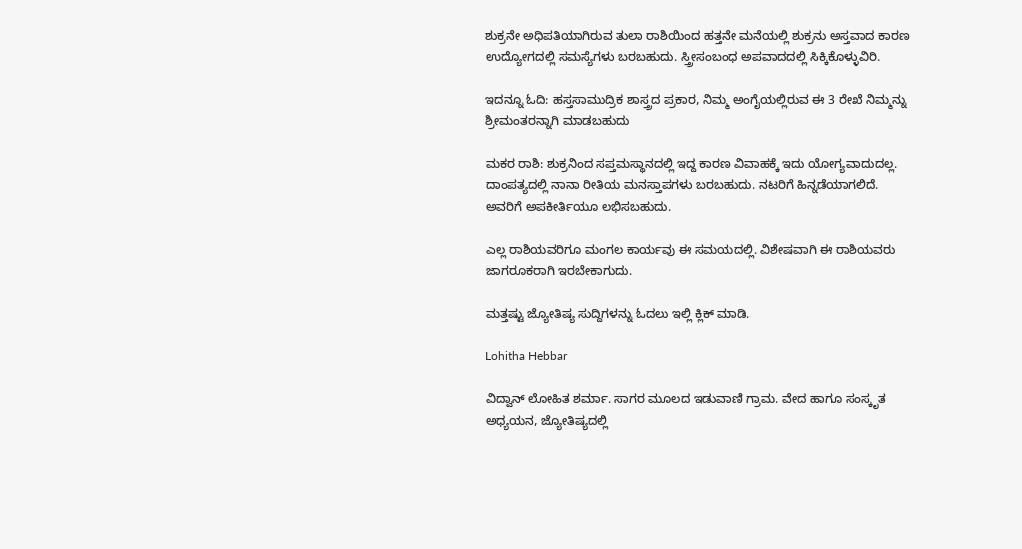ಶುಕ್ರನೇ ಅಧಿಪತಿಯಾಗಿರುವ ತುಲಾ ರಾಶಿಯಿಂದ‌ ಹತ್ತನೇ ಮನೆಯಲ್ಲಿ ಶುಕ್ರನು ಅಸ್ತವಾದ ಕಾರಣ ಉದ್ಯೋಗದಲ್ಲಿ ಸಮಸ್ಯೆಗಳು ಬರಬಹುದು. ಸ್ತ್ರೀಸಂಬಂಧ ಅಪವಾದದಲ್ಲಿ ಸಿಕ್ಕಿಕೊಳ್ಳುವಿರಿ.

ಇದನ್ನೂ ಓದಿ: ಹಸ್ತಸಾಮುದ್ರಿಕ ಶಾಸ್ತ್ರದ ಪ್ರಕಾರ, ನಿಮ್ಮ ಅಂಗೈಯಲ್ಲಿರುವ ಈ 3 ರೇಖೆ ನಿಮ್ಮನ್ನು ಶ್ರೀಮಂತರನ್ನಾಗಿ ಮಾಡಬಹುದು

ಮಕರ ರಾಶಿ: ಶುಕ್ರನಿಂದ ಸಪ್ತಮಸ್ಥಾನದಲ್ಲಿ ಇದ್ದ ಕಾರಣ ವಿವಾಹಕ್ಕೆ ಇದು ಯೋಗ್ಯವಾದುದಲ್ಲ. ದಾಂಪತ್ಯದಲ್ಲಿ ನಾನಾ ರೀತಿಯ ಮನಸ್ತಾಪಗಳು ಬರಬಹುದು. ನಟರಿಗೆ ಹಿನ್ನಡೆಯಾಗಲಿದೆ. ಅವರಿಗೆ ಅಪಕೀರ್ತಿಯೂ ಲಭಿಸಬಹುದು.

ಎಲ್ಲ ರಾಶಿಯವರಿಗೂ ಮಂಗಲ ಕಾರ್ಯವು ಈ ಸಮಯದಲ್ಲಿ. ವಿಶೇಷವಾಗಿ ಈ ರಾಶಿಯವರು ಜಾಗರೂಕರಾಗಿ ಇರಬೇಕಾಗುದು.

ಮತ್ತಷ್ಟು ಜ್ಯೋತಿಷ್ಯ ಸುದ್ದಿಗಳನ್ನು ಓದಲು ಇಲ್ಲಿ ಕ್ಲಿಕ್ ಮಾಡಿ.

Lohitha Hebbar

ವಿದ್ವಾನ್ ಲೋಹಿತ ಶರ್ಮಾ. ಸಾಗರ ಮೂಲದ ಇಡುವಾಣಿ ಗ್ರಾಮ. ವೇದ ಹಾಗೂ ಸಂಸ್ಕೃತ ಅಧ್ಯಯನ, ಜ್ಯೋತಿಷ್ಯದಲ್ಲಿ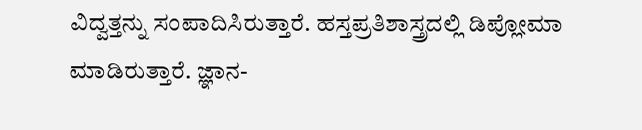ವಿದ್ವತ್ತನ್ನು ಸಂಪಾದಿಸಿರುತ್ತಾರೆ. ಹಸ್ತಪ್ರತಿಶಾಸ್ತ್ರದಲ್ಲಿ ಡಿಪ್ಲೋಮಾ ಮಾಡಿರುತ್ತಾರೆ. ಜ್ಞಾನ-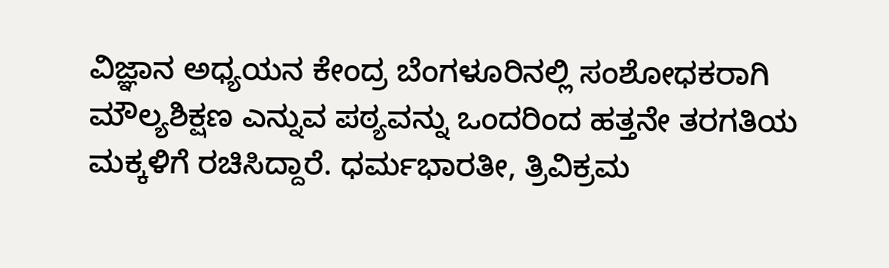ವಿಜ್ಞಾನ ಅಧ್ಯಯನ ಕೇಂದ್ರ ಬೆಂಗಳೂರಿನಲ್ಲಿ ಸಂಶೋಧಕರಾಗಿ ಮೌಲ್ಯಶಿಕ್ಷಣ ಎನ್ನುವ ಪಠ್ಯವನ್ನು ಒಂದರಿಂದ ಹತ್ತನೇ ತರಗತಿಯ ಮಕ್ಕಳಿಗೆ ರಚಿಸಿದ್ದಾರೆ. ಧರ್ಮಭಾರತೀ, ತ್ರಿವಿಕ್ರಮ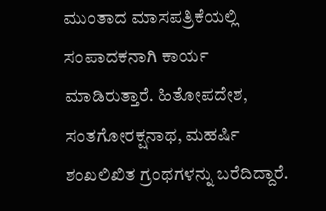ಮುಂತಾದ ಮಾಸಪತ್ರಿಕೆಯಲ್ಲಿ ಸಂಪಾದಕನಾಗಿ ಕಾರ್ಯ ಮಾಡಿರುತ್ತಾರೆ. ಹಿತೋಪದೇಶ, ಸಂತಗೋರಕ್ಷನಾಥ, ಮಹರ್ಷಿ ಶಂಖಲಿಖಿತ ಗ್ರಂಥಗಳನ್ನು ಬರೆದಿದ್ದಾರೆ.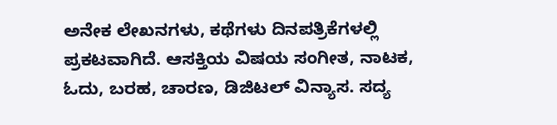ಅನೇಕ ಲೇಖನಗಳು, ಕಥೆಗಳು ದಿನಪತ್ರಿಕೆಗಳಲ್ಲಿ ಪ್ರಕಟವಾಗಿದೆ. ಆಸಕ್ತಿಯ ವಿಷಯ ಸಂಗೀತ, ನಾಟಕ, ಓದು, ಬರಹ, ಚಾರಣ, ಡಿಜಿಟಲ್ ವಿನ್ಯಾಸ. ಸದ್ಯ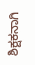ಶಿಕ್ಷಕನಾಗಿ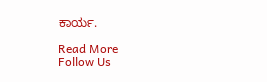ಕಾರ್ಯ.

Read More
Follow Us